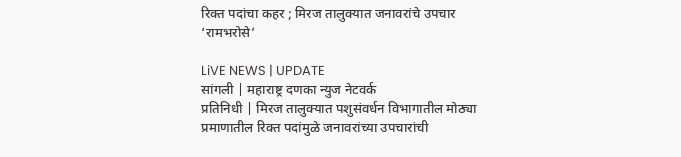रिक्त पदांचा कहर ; मिरज तालुक्यात जनावरांचे उपचार ‘रामभरोसे’

LiVE NEWS | UPDATE
सांगली | महाराष्ट्र दणका न्युज नेटवर्क
प्रतिनिधी | मिरज तालुक्यात पशुसंवर्धन विभागातील मोठ्या प्रमाणातील रिक्त पदांमुळे जनावरांच्या उपचारांची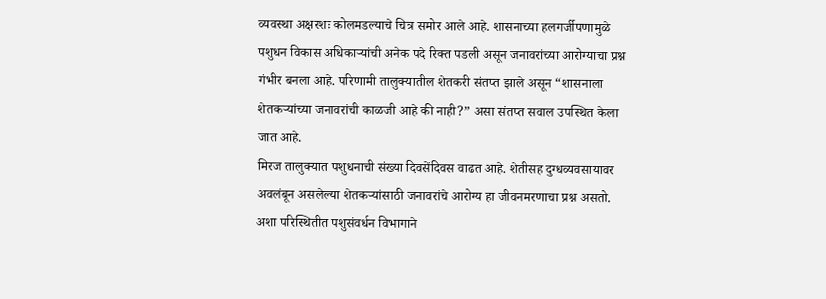व्यवस्था अक्षरशः कोलमडल्याचे चित्र समोर आले आहे. शासनाच्या हलगर्जीपणामुळे पशुधन विकास अधिकाऱ्यांची अनेक पदे रिक्त पडली असून जनावरांच्या आरोग्याचा प्रश्न गंभीर बनला आहे. परिणामी तालुक्यातील शेतकरी संतप्त झाले असून “शासनाला शेतकऱ्यांच्या जनावरांची काळजी आहे की नाही?” असा संतप्त सवाल उपस्थित केला जात आहे.
मिरज तालुक्यात पशुधनाची संख्या दिवसेंदिवस वाढत आहे. शेतीसह दुग्धव्यवसायावर अवलंबून असलेल्या शेतकऱ्यांसाठी जनावरांचे आरोग्य हा जीवनमरणाचा प्रश्न असतो. अशा परिस्थितीत पशुसंवर्धन विभागाने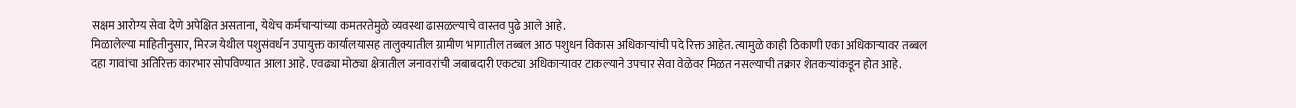सक्षम आरोग्य सेवा देणे अपेक्षित असताना, येथेच कर्मचाऱ्यांच्या कमतरतेमुळे व्यवस्था ढासळल्याचे वास्तव पुढे आले आहे.
मिळालेल्या माहितीनुसार, मिरज येथील पशुसंवर्धन उपायुक्त कार्यालयासह तालुक्यातील ग्रामीण भागातील तब्बल आठ पशुधन विकास अधिकाऱ्यांची पदे रिक्त आहेत. त्यामुळे काही ठिकाणी एका अधिकाऱ्यावर तब्बल दहा गावांचा अतिरिक्त कारभार सोपविण्यात आला आहे. एवढ्या मोठ्या क्षेत्रातील जनावरांची जबाबदारी एकट्या अधिकाऱ्यावर टाकल्याने उपचार सेवा वेळेवर मिळत नसल्याची तक्रार शेतकऱ्यांकडून होत आहे.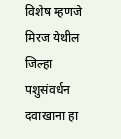विशेष म्हणजे मिरज येथील जिल्हा पशुसंवर्धन दवाखाना हा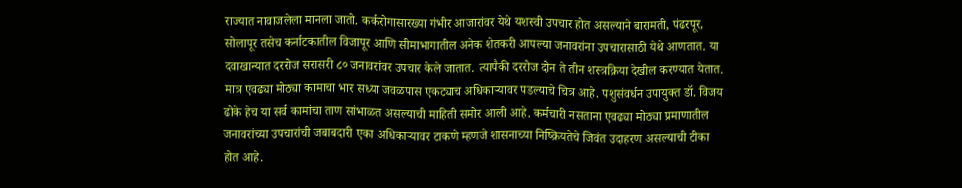राज्यात नावाजलेला मानला जातो. कर्करोगासारख्या गंभीर आजारांवर येथे यशस्वी उपचार होत असल्याने बारामती, पंढरपूर, सोलापूर तसेच कर्नाटकातील विजापूर आणि सीमाभागातील अनेक शेतकरी आपल्या जनावरांना उपचारासाठी येथे आणतात. या दवाखान्यात दररोज सरासरी ८० जनावरांवर उपचार केले जातात. त्यापैकी दररोज दोन ते तीन शस्त्रक्रिया देखील करण्यात येतात.
मात्र एवढ्या मोठ्या कामाचा भार सध्या जवळपास एकट्याच अधिकाऱ्यावर पडल्याचे चित्र आहे. पशुसंवर्धन उपायुक्त डॉ. विजय ढोके हेच या सर्व कामांचा ताण सांभाळत असल्याची माहिती समोर आली आहे. कर्मचारी नसताना एवढ्या मोठ्या प्रमाणातील जनावरांच्या उपचारांची जबाबदारी एका अधिकाऱ्यावर टाकणे म्हणजे शासनाच्या निष्क्रियतेचे जिवंत उदाहरण असल्याची टीका होत आहे.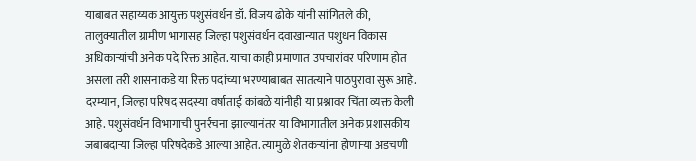याबाबत सहाय्यक आयुक्त पशुसंवर्धन डॉ. विजय ढोके यांनी सांगितले की, तालुक्यातील ग्रामीण भागासह जिल्हा पशुसंवर्धन दवाखान्यात पशुधन विकास अधिकाऱ्यांची अनेक पदे रिक्त आहेत. याचा काही प्रमाणात उपचारांवर परिणाम होत असला तरी शासनाकडे या रिक्त पदांच्या भरण्याबाबत सातत्याने पाठपुरावा सुरू आहे.
दरम्यान, जिल्हा परिषद सदस्या वर्षाताई कांबळे यांनीही या प्रश्नावर चिंता व्यक्त केली आहे. पशुसंवर्धन विभागाची पुनर्रचना झाल्यानंतर या विभागातील अनेक प्रशासकीय जबाबदाऱ्या जिल्हा परिषदेकडे आल्या आहेत. त्यामुळे शेतकऱ्यांना होणाऱ्या अडचणी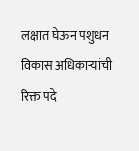लक्षात घेऊन पशुधन विकास अधिकाऱ्यांची रिक्त पदे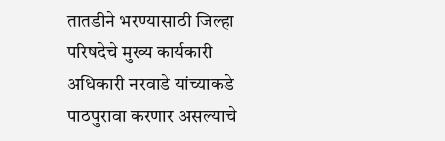तातडीने भरण्यासाठी जिल्हा परिषदेचे मुख्य कार्यकारी अधिकारी नरवाडे यांच्याकडे पाठपुरावा करणार असल्याचे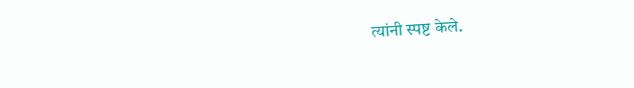त्यांनी स्पष्ट केले.